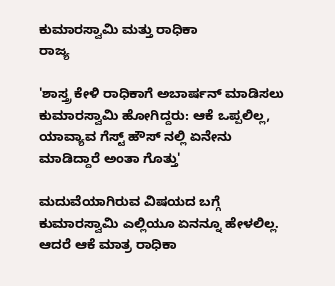ಕುಮಾರಸ್ವಾಮಿ ಮತ್ತು ರಾಧಿಕಾ
ರಾಜ್ಯ

'ಶಾಸ್ತ್ರ ಕೇಳಿ ರಾಧಿಕಾಗೆ ಅಬಾರ್ಷನ್ ಮಾಡಿಸಲು ಕುಮಾರಸ್ವಾಮಿ ಹೋಗಿದ್ದರು: ಆಕೆ ಒಪ್ಪಲಿಲ್ಲ, ಯಾವ್ಯಾವ ಗೆಸ್ಟ್ ಹೌಸ್ ನಲ್ಲಿ ಏನೇನು ಮಾಡಿದ್ದಾರೆ ಅಂತಾ ಗೊತ್ತು'

ಮದುವೆಯಾಗಿರುವ ವಿಷಯದ ಬಗ್ಗೆ ಕುಮಾರಸ್ವಾಮಿ ಎಲ್ಲಿಯೂ ಏನನ್ನೂ ಹೇಳಲಿಲ್ಲ. ಆದರೆ ಆಕೆ ಮಾತ್ರ ರಾಧಿಕಾ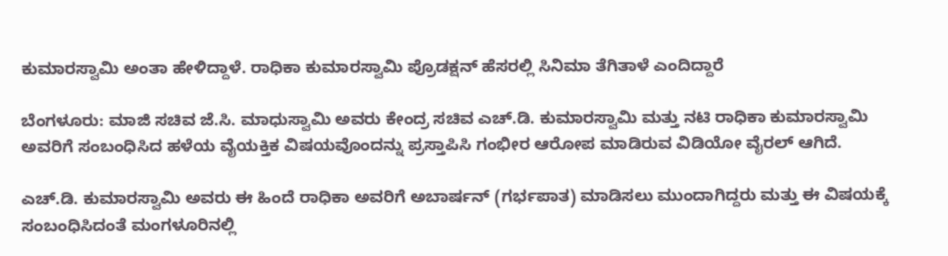ಕುಮಾರಸ್ವಾಮಿ ಅಂತಾ ಹೇಳಿದ್ದಾಳೆ. ರಾಧಿಕಾ ಕುಮಾರಸ್ವಾಮಿ ಪ್ರೊಡಕ್ಷನ್ ಹೆಸರಲ್ಲಿ ಸಿನಿಮಾ ತೆಗಿತಾಳೆ ಎಂದಿದ್ದಾರೆ

ಬೆಂಗಳೂರು: ಮಾಜಿ ಸಚಿವ ಜೆ.ಸಿ. ಮಾಧುಸ್ವಾಮಿ ಅವರು ಕೇಂದ್ರ ಸಚಿವ ಎಚ್.ಡಿ. ಕುಮಾರಸ್ವಾಮಿ ಮತ್ತು ನಟಿ ರಾಧಿಕಾ ಕುಮಾರಸ್ವಾಮಿ ಅವರಿಗೆ ಸಂಬಂಧಿಸಿದ ಹಳೆಯ ವೈಯಕ್ತಿಕ ವಿಷಯವೊಂದನ್ನು ಪ್ರಸ್ತಾಪಿಸಿ ಗಂಭೀರ ಆರೋಪ ಮಾಡಿರುವ ವಿಡಿಯೋ ವೈರಲ್ ಆಗಿದೆ.

ಎಚ್.ಡಿ. ಕುಮಾರಸ್ವಾಮಿ ಅವರು ಈ ಹಿಂದೆ ರಾಧಿಕಾ ಅವರಿಗೆ ಅಬಾರ್ಷನ್ (ಗರ್ಭಪಾತ) ಮಾಡಿಸಲು ಮುಂದಾಗಿದ್ದರು ಮತ್ತು ಈ ವಿಷಯಕ್ಕೆ ಸಂಬಂಧಿಸಿದಂತೆ ಮಂಗಳೂರಿನಲ್ಲಿ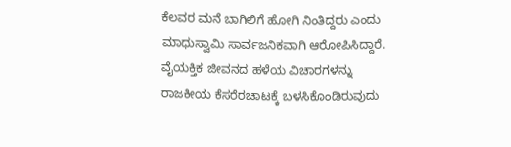ಕೆಲವರ ಮನೆ ಬಾಗಿಲಿಗೆ ಹೋಗಿ ನಿಂತಿದ್ದರು ಎಂದು ಮಾಧುಸ್ವಾಮಿ ಸಾರ್ವಜನಿಕವಾಗಿ ಆರೋಪಿಸಿದ್ದಾರೆ. ವೈಯಕ್ತಿಕ ಜೀವನದ ಹಳೆಯ ವಿಚಾರಗಳನ್ನು ರಾಜಕೀಯ ಕೆಸರೆರಚಾಟಕ್ಕೆ ಬಳಸಿಕೊಂಡಿರುವುದು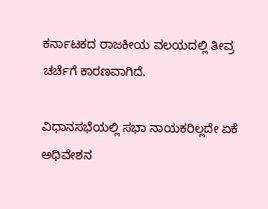ಕರ್ನಾಟಕದ ರಾಜಕೀಯ ವಲಯದಲ್ಲಿ ತೀವ್ರ ಚರ್ಚೆಗೆ ಕಾರಣವಾಗಿದೆ.

ವಿಧಾನಸಭೆಯಲ್ಲಿ ಸಭಾ ನಾಯಕರಿಲ್ಲದೇ ಏಕೆ ಅಧಿವೇಶನ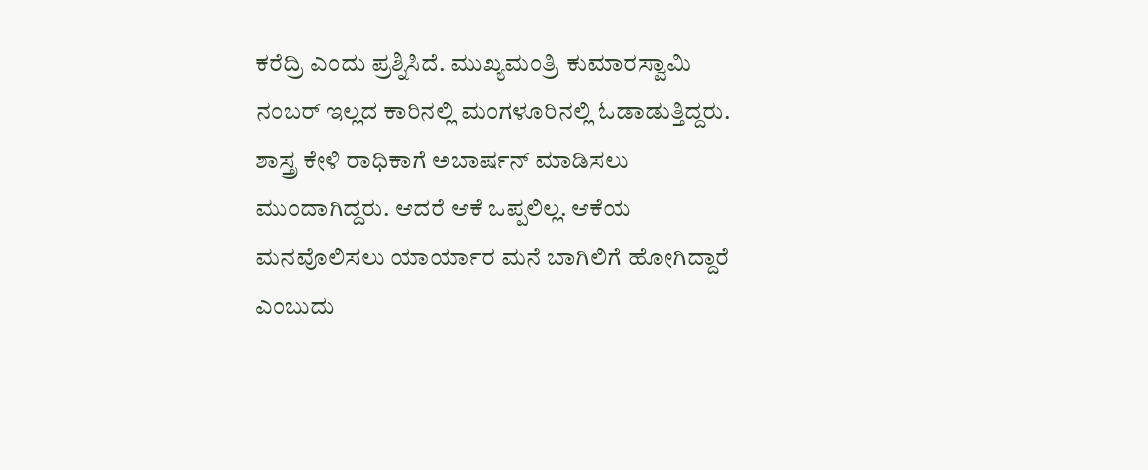ಕರೆದ್ರಿ ಎಂದು ಪ್ರಶ್ನಿಸಿದೆ. ಮುಖ್ಯಮಂತ್ರಿ ಕುಮಾರಸ್ವಾಮಿ ನಂಬರ್ ಇಲ್ಲದ ಕಾರಿನಲ್ಲಿ ಮಂಗಳೂರಿನಲ್ಲಿ ಓಡಾಡುತ್ತಿದ್ದರು. ಶಾಸ್ತ್ರ ಕೇಳಿ ರಾಧಿಕಾಗೆ ಅಬಾರ್ಷನ್ ಮಾಡಿಸಲು ಮುಂದಾಗಿದ್ದರು. ಆದರೆ ಆಕೆ ಒಪ್ಪಲಿಲ್ಲ. ಆಕೆಯ ಮನವೊಲಿಸಲು ಯಾರ್ಯಾರ ಮನೆ ಬಾಗಿಲಿಗೆ ಹೋಗಿದ್ದಾರೆ ಎಂಬುದು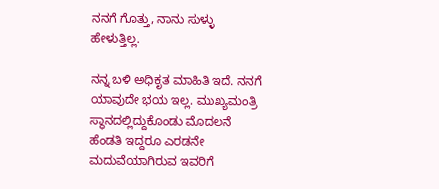ನನಗೆ ಗೊತ್ತು, ನಾನು ಸುಳ್ಳು ಹೇಳುತ್ತಿಲ್ಲ.

ನನ್ನ ಬಳಿ ಅಧಿಕೃತ ಮಾಹಿತಿ ಇದೆ. ನನಗೆ ಯಾವುದೇ ಭಯ ಇಲ್ಲ. ಮುಖ್ಯಮಂತ್ರಿ ಸ್ಥಾನದಲ್ಲಿದ್ದುಕೊಂಡು ಮೊದಲನೆ ಹೆಂಡತಿ ಇದ್ದರೂ ಎರಡನೇ ಮದುವೆಯಾಗಿರುವ ಇವರಿಗೆ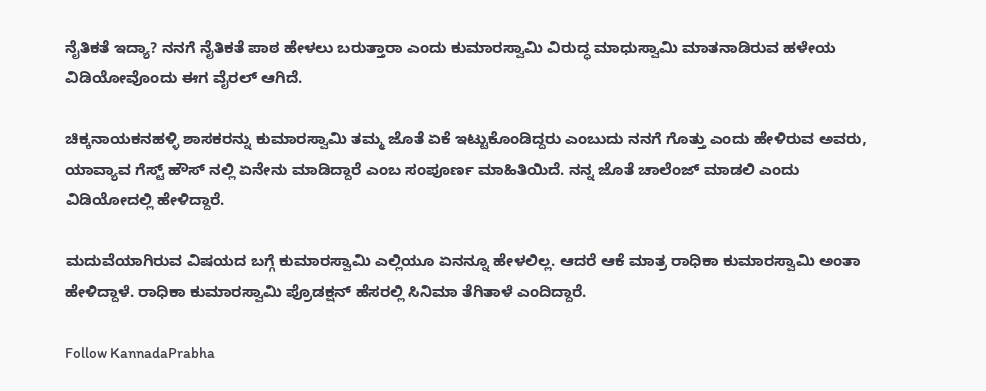ನೈತಿಕತೆ ಇದ್ಯಾ? ನನಗೆ ನೈತಿಕತೆ ಪಾಠ ಹೇಳಲು ಬರುತ್ತಾರಾ ಎಂದು ಕುಮಾರಸ್ವಾಮಿ ವಿರುದ್ಧ ಮಾಧುಸ್ವಾಮಿ ಮಾತನಾಡಿರುವ ಹಳೇಯ ವಿಡಿಯೋವೊಂದು ಈಗ ವೈರಲ್ ಆಗಿದೆ.

ಚಿಕ್ಕನಾಯಕನಹಳ್ಳಿ ಶಾಸಕರನ್ನು ಕುಮಾರಸ್ವಾಮಿ ತಮ್ಮ ಜೊತೆ ಏಕೆ ಇಟ್ಟುಕೊಂಡಿದ್ದರು ಎಂಬುದು ನನಗೆ ಗೊತ್ತು ಎಂದು ಹೇಳಿರುವ ಅವರು, ಯಾವ್ಯಾವ ಗೆಸ್ಟ್ ಹೌಸ್ ನಲ್ಲಿ ಏನೇನು ಮಾಡಿದ್ದಾರೆ ಎಂಬ ಸಂಪೂರ್ಣ ಮಾಹಿತಿಯಿದೆ. ನನ್ನ ಜೊತೆ ಚಾಲೆಂಜ್ ಮಾಡಲಿ ಎಂದು ವಿಡಿಯೋದಲ್ಲಿ ಹೇಳಿದ್ದಾರೆ.

ಮದುವೆಯಾಗಿರುವ ವಿಷಯದ ಬಗ್ಗೆ ಕುಮಾರಸ್ವಾಮಿ ಎಲ್ಲಿಯೂ ಏನನ್ನೂ ಹೇಳಲಿಲ್ಲ. ಆದರೆ ಆಕೆ ಮಾತ್ರ ರಾಧಿಕಾ ಕುಮಾರಸ್ವಾಮಿ ಅಂತಾ ಹೇಳಿದ್ದಾಳೆ. ರಾಧಿಕಾ ಕುಮಾರಸ್ವಾಮಿ ಪ್ರೊಡಕ್ಷನ್ ಹೆಸರಲ್ಲಿ ಸಿನಿಮಾ ತೆಗಿತಾಳೆ ಎಂದಿದ್ದಾರೆ.

Follow KannadaPrabha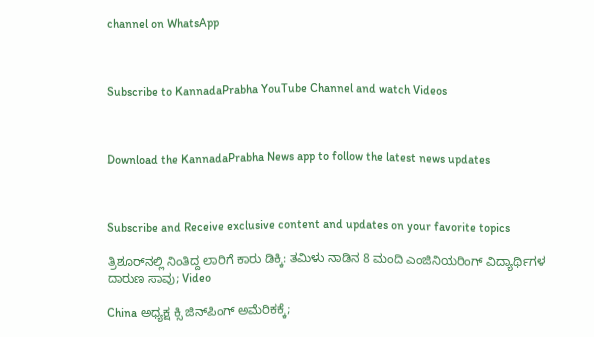channel on WhatsApp



Subscribe to KannadaPrabha YouTube Channel and watch Videos



Download the KannadaPrabha News app to follow the latest news updates



Subscribe and Receive exclusive content and updates on your favorite topics

ತ್ರಿಶೂರ್‌ನಲ್ಲಿ ನಿಂತಿದ್ದ ಲಾರಿಗೆ ಕಾರು ಡಿಕ್ಕಿ: ತಮಿಳು ನಾಡಿನ 8 ಮಂದಿ ಎಂಜಿನಿಯರಿಂಗ್ ವಿದ್ಯಾರ್ಥಿಗಳ ದಾರುಣ ಸಾವು; Video

China ಅಧ್ಯಕ್ಷ ಕ್ಸಿ ಜಿನ್‌ಪಿಂಗ್ ಅಮೆರಿಕಕ್ಕೆ;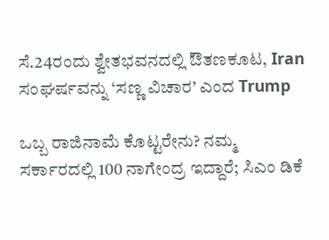ಸೆ.24ರಂದು ಶ್ವೇತಭವನದಲ್ಲಿ ಔತಣಕೂಟ, Iran ಸಂಘರ್ಷವನ್ನು ‘ಸಣ್ಣ ವಿಚಾರ’ ಎಂದ Trump

ಒಬ್ಬ ರಾಜಿನಾಮೆ ಕೊಟ್ಟರೇನು? ನಮ್ಮ ಸರ್ಕಾರದಲ್ಲಿ 100 ನಾಗೇಂದ್ರ ಇದ್ದಾರೆ; ಸಿಎಂ ಡಿಕೆ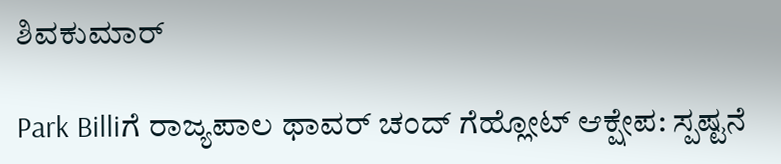ಶಿವಕುಮಾರ್

Park Billiಗೆ ರಾಜ್ಯಪಾಲ ಥಾವರ್ ಚಂದ್ ಗೆಹ್ಲೋಟ್ ಆಕ್ಷೇಪ: ಸ್ಪಷ್ಟನೆ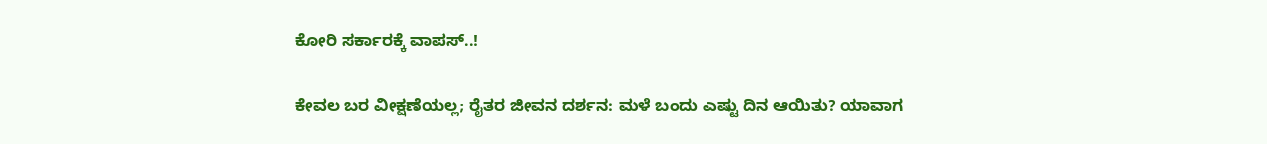ಕೋರಿ ಸರ್ಕಾರಕ್ಕೆ ವಾಪಸ್..!

ಕೇವಲ ಬರ ವೀಕ್ಷಣೆಯಲ್ಲ; ರೈತರ ಜೀವನ ದರ್ಶನ: ಮಳೆ ಬಂದು ಎಷ್ಟು ದಿನ ಆಯಿತು? ಯಾವಾಗ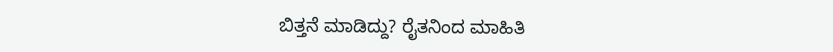ಬಿತ್ತನೆ ಮಾಡಿದ್ದು? ರೈತನಿಂದ ಮಾಹಿತಿ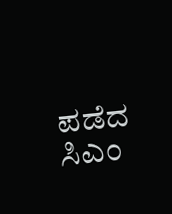ಪಡೆದ ಸಿಎಂ